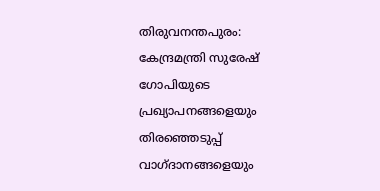തിരുവനന്തപുരം: കേന്ദ്രമന്ത്രി സുരേഷ് ഗോപിയുടെ പ്രഖ്യാപനങ്ങളെയും തിരഞ്ഞെടുപ്പ് വാഗ്ദാനങ്ങളെയും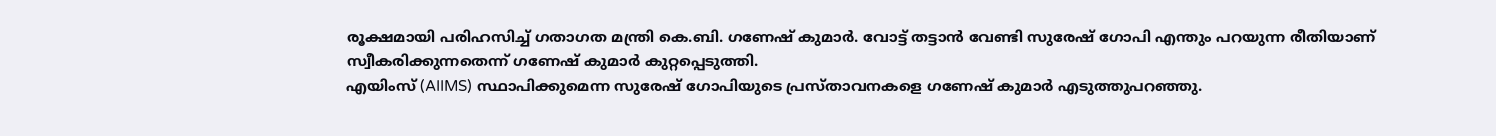രൂക്ഷമായി പരിഹസിച്ച് ഗതാഗത മന്ത്രി കെ.ബി. ഗണേഷ് കുമാർ. വോട്ട് തട്ടാൻ വേണ്ടി സുരേഷ് ഗോപി എന്തും പറയുന്ന രീതിയാണ് സ്വീകരിക്കുന്നതെന്ന് ഗണേഷ് കുമാർ കുറ്റപ്പെടുത്തി.
എയിംസ് (AIIMS) സ്ഥാപിക്കുമെന്ന സുരേഷ് ഗോപിയുടെ പ്രസ്താവനകളെ ഗണേഷ് കുമാർ എടുത്തുപറഞ്ഞു.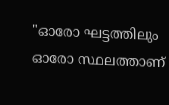"ഓരോ ഘട്ടത്തിലും ഓരോ സ്ഥലത്താണ്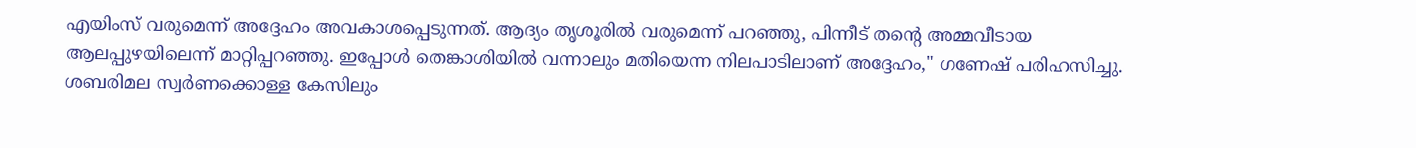എയിംസ് വരുമെന്ന് അദ്ദേഹം അവകാശപ്പെടുന്നത്. ആദ്യം തൃശൂരിൽ വരുമെന്ന് പറഞ്ഞു, പിന്നീട് തന്റെ അമ്മവീടായ ആലപ്പുഴയിലെന്ന് മാറ്റിപ്പറഞ്ഞു. ഇപ്പോൾ തെങ്കാശിയിൽ വന്നാലും മതിയെന്ന നിലപാടിലാണ് അദ്ദേഹം," ഗണേഷ് പരിഹസിച്ചു.
ശബരിമല സ്വർണക്കൊള്ള കേസിലും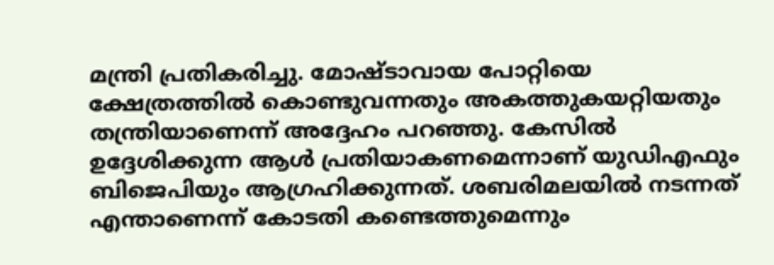മന്ത്രി പ്രതികരിച്ചു. മോഷ്ടാവായ പോറ്റിയെ ക്ഷേത്രത്തിൽ കൊണ്ടുവന്നതും അകത്തുകയറ്റിയതും തന്ത്രിയാണെന്ന് അദ്ദേഹം പറഞ്ഞു. കേസിൽ ഉദ്ദേശിക്കുന്ന ആൾ പ്രതിയാകണമെന്നാണ് യുഡിഎഫും ബിജെപിയും ആഗ്രഹിക്കുന്നത്. ശബരിമലയിൽ നടന്നത് എന്താണെന്ന് കോടതി കണ്ടെത്തുമെന്നും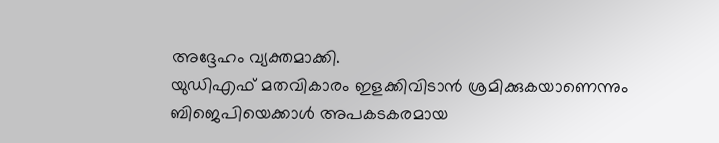അദ്ദേഹം വ്യക്തമാക്കി.
യുഡിഎഫ് മതവികാരം ഇളക്കിവിടാൻ ശ്രമിക്കുകയാണെന്നും ബിജെപിയെക്കാൾ അപകടകരമായ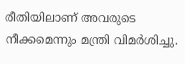രീതിയിലാണ് അവരുടെ നീക്കമെന്നും മന്ത്രി വിമർശിച്ചു.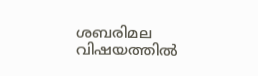ശബരിമല വിഷയത്തിൽ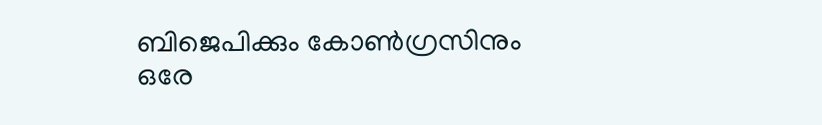ബിജെപിക്കും കോൺഗ്രസിനും ഒരേ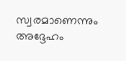സ്വരമാണെന്നും അദ്ദേഹം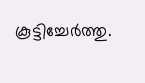കൂട്ടിച്ചേർത്തു.